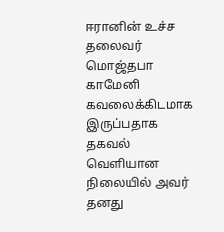ஈரானின் உச்ச தலைவர் மொஜ்தபா காமேனி கவலைக்கிடமாக இருப்பதாக தகவல் வெளியான நிலையில் அவர் தனது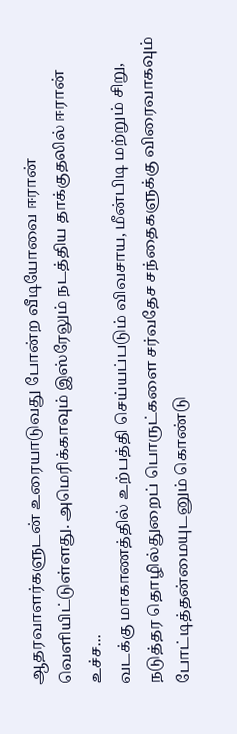ஆதரவாளர்களுடன் உரையாடுவது போன்ற வீடியோவை ஈரான் வெளியிட்டுள்ளது. அமெரிக்காவும் இஸ்ரேலும் நடத்திய தாக்குதலில் ஈரான் உச்ச...
வடக்கு மாகாணத்தில் உற்பத்தி செய்யப்படும் விவசாய, மீன்பிடி மற்றும் சிறு, நடுத்தர தொழில்துறைப் பொருட்களை சர்வதேச சந்தைகளுக்கு விரைவாகவும் போட்டித்தன்மையுடனும் கொண்டு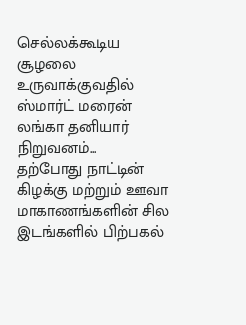செல்லக்கூடிய சூழலை உருவாக்குவதில் ஸ்மார்ட் மரைன் லங்கா தனியார் நிறுவனம்...
தற்போது நாட்டின் கிழக்கு மற்றும் ஊவா மாகாணங்களின் சில இடங்களில் பிற்பகல்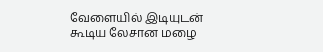வேளையில் இடியுடன் கூடிய லேசான மழை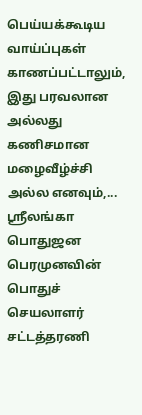பெய்யக்கூடிய வாய்ப்புகள் காணப்பட்டாலும், இது பரவலான அல்லது கணிசமான மழைவீழ்ச்சி அல்ல எனவும்,...
ஸ்ரீலங்கா பொதுஜன பெரமுனவின் பொதுச் செயலாளர் சட்டத்தரணி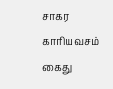சாகர காரியவசம் கைது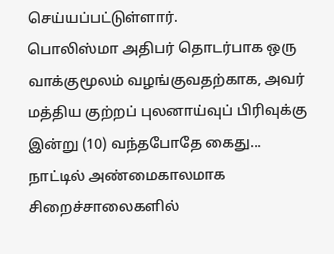செய்யப்பட்டுள்ளார்.
பொலிஸ்மா அதிபர் தொடர்பாக ஒரு வாக்குமூலம் வழங்குவதற்காக, அவர் மத்திய குற்றப் புலனாய்வுப் பிரிவுக்கு இன்று (10) வந்தபோதே கைது...
நாட்டில் அண்மைகாலமாக சிறைச்சாலைகளில்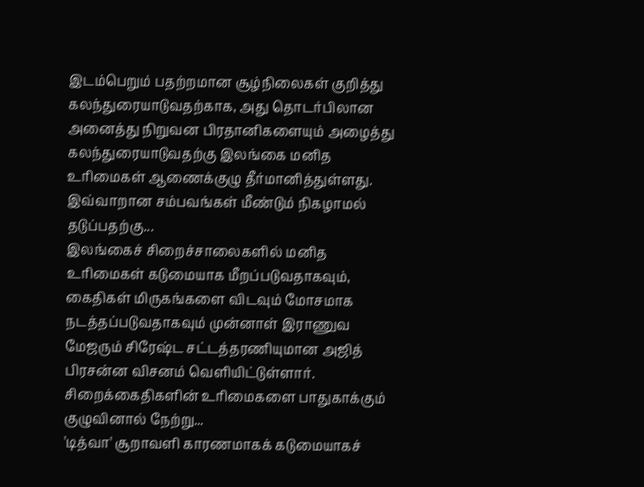இடம்பெறும் பதற்றமான சூழ்நிலைகள் குறித்து கலந்துரையாடுவதற்காக, அது தொடர்பிலான அனைத்து நிறுவன பிரதானிகளையும் அழைத்து கலந்துரையாடுவதற்கு இலங்கை மனித உரிமைகள் ஆணைக்குழு தீர்மானித்துள்ளது.
இவ்வாறான சம்பவங்கள் மீண்டும் நிகழாமல் தடுப்பதற்கு...
இலங்கைச் சிறைச்சாலைகளில் மனித உரிமைகள் கடுமையாக மீறப்படுவதாகவும், கைதிகள் மிருகங்களை விடவும் மோசமாக நடத்தப்படுவதாகவும் முன்னாள் இராணுவ மேஜரும் சிரேஷ்ட சட்டத்தரணியுமான அஜித் பிரசன்ன விசனம் வெளியிட்டுள்ளார்.
சிறைக்கைதிகளின் உரிமைகளை பாதுகாக்கும் குழுவினால் நேற்று...
'டித்வா' சூறாவளி காரணமாகக் கடுமையாகச்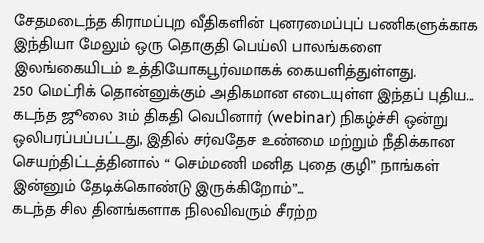சேதமடைந்த கிராமப்புற வீதிகளின் புனரமைப்புப் பணிகளுக்காக இந்தியா மேலும் ஒரு தொகுதி பெய்லி பாலங்களை இலங்கையிடம் உத்தியோகபூர்வமாகக் கையளித்துள்ளது.
250 மெட்ரிக் தொன்னுக்கும் அதிகமான எடையுள்ள இந்தப் புதிய...
கடந்த ஜூலை 31ம் திகதி வெபினார் (webinar) நிகழ்ச்சி ஒன்று ஒலிபரப்பப்பட்டது, இதில் சர்வதேச உண்மை மற்றும் நீதிக்கான செயற்திட்டத்தினால் “ செம்மணி மனித புதை குழி” நாங்கள் இன்னும் தேடிக்கொண்டு இருக்கிறோம்”...
கடந்த சில தினங்களாக நிலவிவரும் சீரற்ற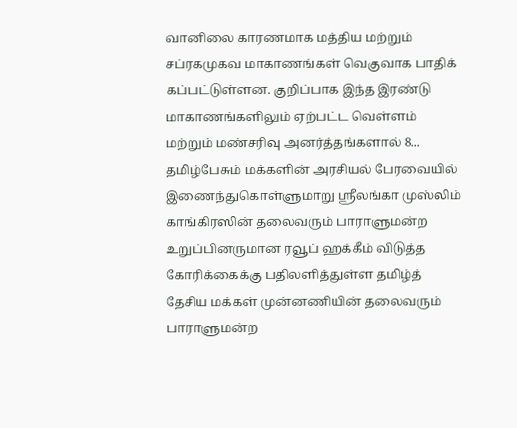வானிலை காரணமாக மத்திய மற்றும் சப்ரகமுகவ மாகாணங்கள் வெகுவாக பாதிக் கப்பட்டுள்ளன. குறிப்பாக இந்த இரண்டு மாகாணங்களிலும் ஏற்பட்ட வெள்ளம் மற்றும் மண்சரிவு அனர்த்தங்களால் 8...
தமிழ்பேசும் மக்களின் அரசியல் பேரவையில் இணைந்துகொள்ளுமாறு ஸ்ரீலங்கா முஸ்லிம் காங்கிரஸின் தலைவரும் பாராளுமன்ற உறுப்பினருமான ரவூப் ஹக்கீம் விடுத்த கோரிக்கைக்கு பதிலளித்துள்ள தமிழ்த் தேசிய மக்கள் முன்னணியின் தலைவரும் பாராளுமன்ற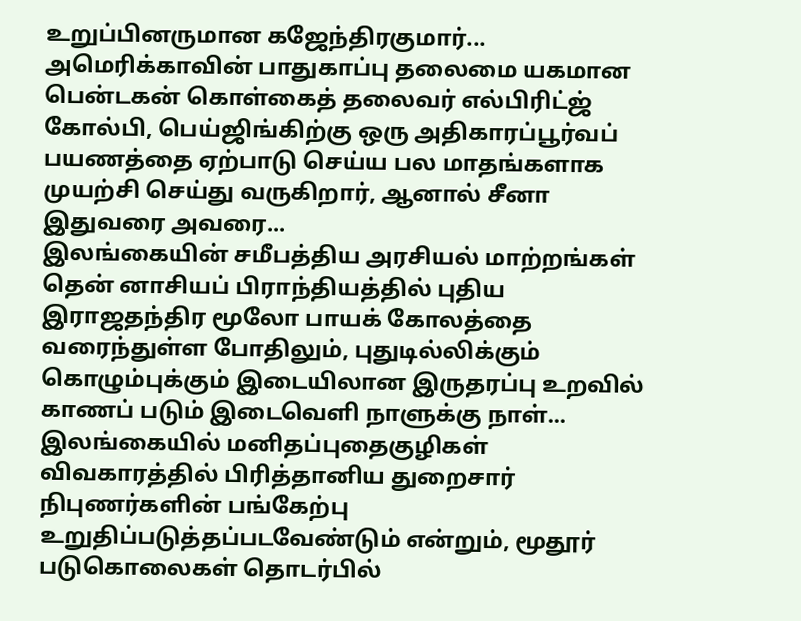உறுப்பினருமான கஜேந்திரகுமார்...
அமெரிக்காவின் பாதுகாப்பு தலைமை யகமான பென்டகன் கொள்கைத் தலைவர் எல்பிரிட்ஜ் கோல்பி, பெய்ஜிங்கிற்கு ஒரு அதிகாரப்பூர்வப் பயணத்தை ஏற்பாடு செய்ய பல மாதங்களாக முயற்சி செய்து வருகிறார், ஆனால் சீனா இதுவரை அவரை...
இலங்கையின் சமீபத்திய அரசியல் மாற்றங்கள் தென் னாசியப் பிராந்தியத்தில் புதிய இராஜதந்திர மூலோ பாயக் கோலத்தை வரைந்துள்ள போதிலும், புதுடில்லிக்கும் கொழும்புக்கும் இடையிலான இருதரப்பு உறவில் காணப் படும் இடைவெளி நாளுக்கு நாள்...
இலங்கையில் மனிதப்புதைகுழிகள் விவகாரத்தில் பிரித்தானிய துறைசார் நிபுணர்களின் பங்கேற்பு உறுதிப்படுத்தப்படவேண்டும் என்றும், மூதூர் படுகொலைகள் தொடர்பில்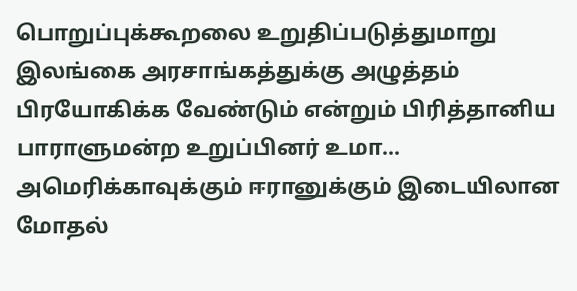பொறுப்புக்கூறலை உறுதிப்படுத்துமாறு இலங்கை அரசாங்கத்துக்கு அழுத்தம் பிரயோகிக்க வேண்டும் என்றும் பிரித்தானிய பாராளுமன்ற உறுப்பினர் உமா...
அமெரிக்காவுக்கும் ஈரானுக்கும் இடையிலான மோதல்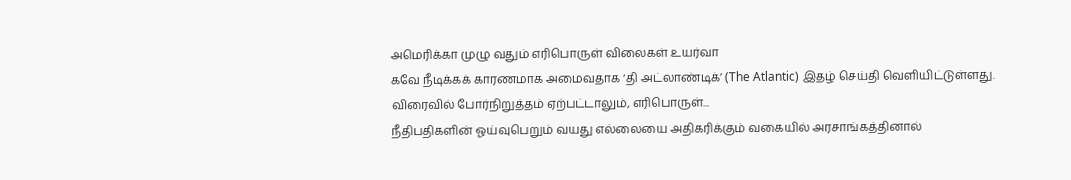அமெரிக்கா முழு வதும் எரிபொருள் விலைகள் உயர்வா
கவே நீடிக்கக் காரணமாக அமைவதாக ‘தி அட்லாண்டிக்’ (The Atlantic) இதழ் செய்தி வெளியிட்டுள்ளது. விரைவில் போர்நிறுத்தம் ஏற்பட்டாலும், எரிபொருள்...
நீதிபதிகளின் ஓய்வுபெறும் வயது எல்லையை அதிகரிக்கும் வகையில் அரசாங்கத்தினால்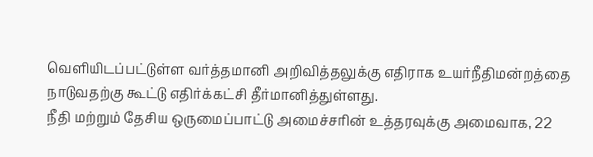வெளியிடப்பட்டுள்ள வர்த்தமானி அறிவித்தலுக்கு எதிராக உயர்நீதிமன்றத்தை நாடுவதற்கு கூட்டு எதிர்க்கட்சி தீர்மானித்துள்ளது.
நீதி மற்றும் தேசிய ஒருமைப்பாட்டு அமைச்சரின் உத்தரவுக்கு அமைவாக, 22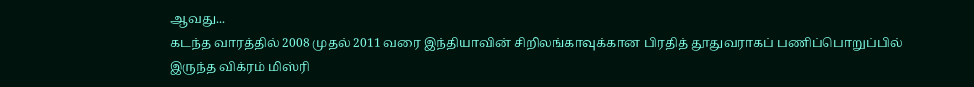ஆவது...
கடந்த வாரத்தில் 2008 முதல் 2011 வரை இந்தியாவின் சிறிலங்காவுக்கான பிரதித் தூதுவராகப் பணிப்பொறுப்பில் இருந்த விக்ரம் மிஸ்ரி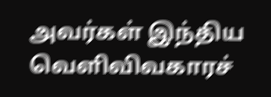அவர்கள் இந்திய வெளிவிவகாரச்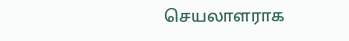செயலாளராக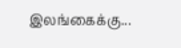இலங்கைக்கு...